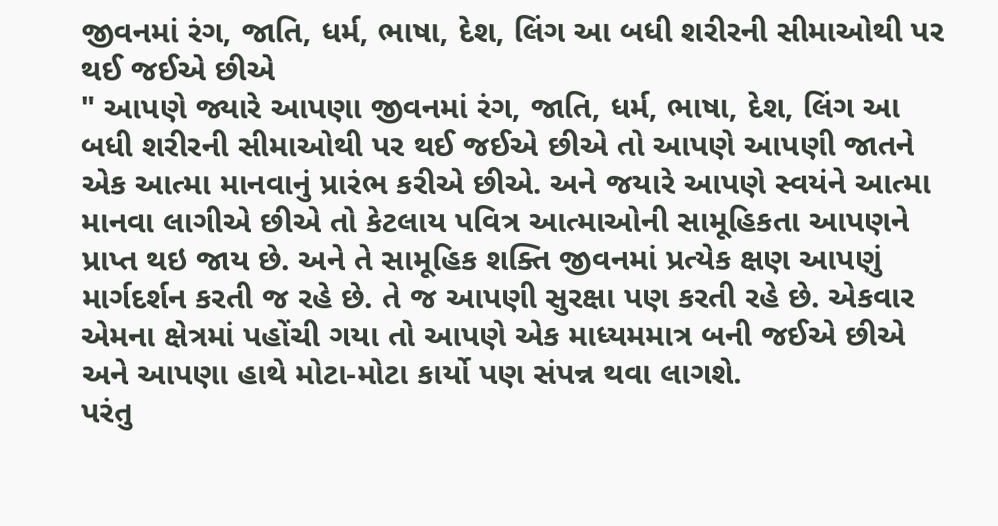જીવનમાં રંગ, જાતિ, ધર્મ, ભાષા, દેશ, લિંગ આ બધી શરીરની સીમાઓથી પર થઈ જઈએ છીએ
" આપણે જ્યારે આપણા જીવનમાં રંગ, જાતિ, ધર્મ, ભાષા, દેશ, લિંગ આ બધી શરીરની સીમાઓથી પર થઈ જઈએ છીએ તો આપણે આપણી જાતને એક આત્મા માનવાનું પ્રારંભ કરીએ છીએ. અને જયારે આપણે સ્વયંને આત્મા માનવા લાગીએ છીએ તો કેટલાય પવિત્ર આત્માઓની સામૂહિકતા આપણને પ્રાપ્ત થઇ જાય છે. અને તે સામૂહિક શક્તિ જીવનમાં પ્રત્યેક ક્ષણ આપણું માર્ગદર્શન કરતી જ રહે છે. તે જ આપણી સુરક્ષા પણ કરતી રહે છે. એકવાર એમના ક્ષેત્રમાં પહોંચી ગયા તો આપણે એક માધ્યમમાત્ર બની જઈએ છીએ અને આપણા હાથે મોટા-મોટા કાર્યો પણ સંપન્ન થવા લાગશે.
પરંતુ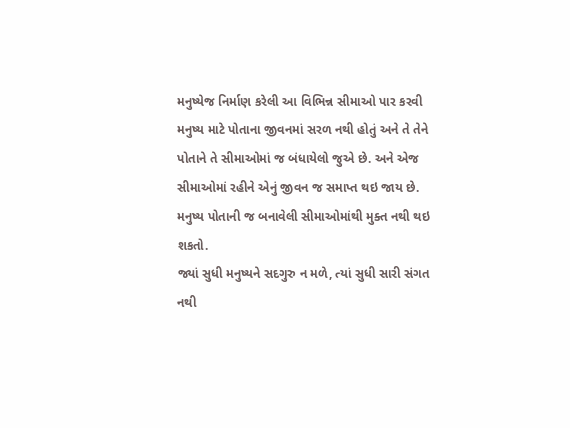મનુષ્યેજ નિર્માણ કરેલી આ વિભિન્ન સીમાઓ પાર કરવી મનુષ્ય માટે પોતાના જીવનમાં સરળ નથી હોતું અને તે તેને પોતાને તે સીમાઓમાં જ બંધાયેલો જુએ છે. અને એજ સીમાઓમાં રહીને એનું જીવન જ સમાપ્ત થઇ જાય છે. મનુષ્ય પોતાની જ બનાવેલી સીમાઓમાંથી મુક્ત નથી થઇ શકતો.
જ્યાં સુધી મનુષ્યને સદગુરુ ન મળે, ત્યાં સુધી સારી સંગત નથી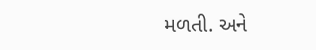મળતી. અને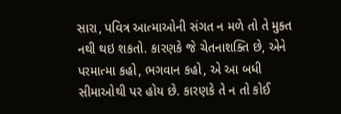સારા, પવિત્ર આત્માઓની સંગત ન મળે તો તે મુક્ત નથી થઇ શકતો. કારણકે જે ચેતનાશક્તિ છે, એને પરમાત્મા કહો, ભગવાન કહો, એ આ બધી સીમાઓથી પર હોય છે. કારણકે તે ન તો કોઈ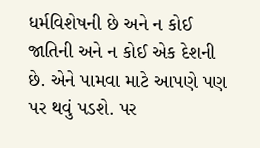ધર્મવિશેષની છે અને ન કોઈ જાતિની અને ન કોઈ એક દેશની છે. એને પામવા માટે આપણે પણ પર થવું પડશે. પર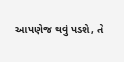આપણેજ થવું પડશે, તે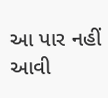આ પાર નહીં આવી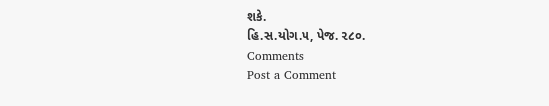શકે.
હિ.સ.યોગ.૫, પેજ. ૨૮૦.
Comments
Post a Comment